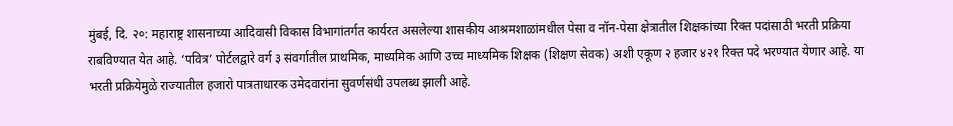मुंबई, दि. २०: महाराष्ट्र शासनाच्या आदिवासी विकास विभागांतर्गत कार्यरत असलेल्या शासकीय आश्रमशाळांमधील पेसा व नॉन-पेसा क्षेत्रातील शिक्षकांच्या रिक्त पदांसाठी भरती प्रक्रिया राबविण्यात येत आहे. ‘पवित्र’ पोर्टलद्वारे वर्ग ३ संवर्गातील प्राथमिक, माध्यमिक आणि उच्च माध्यमिक शिक्षक (शिक्षण सेवक) अशी एकूण २ हजार ४२१ रिक्त पदे भरण्यात येणार आहे. या भरती प्रक्रियेमुळे राज्यातील हजारो पात्रताधारक उमेदवारांना सुवर्णसंधी उपलब्ध झाली आहे.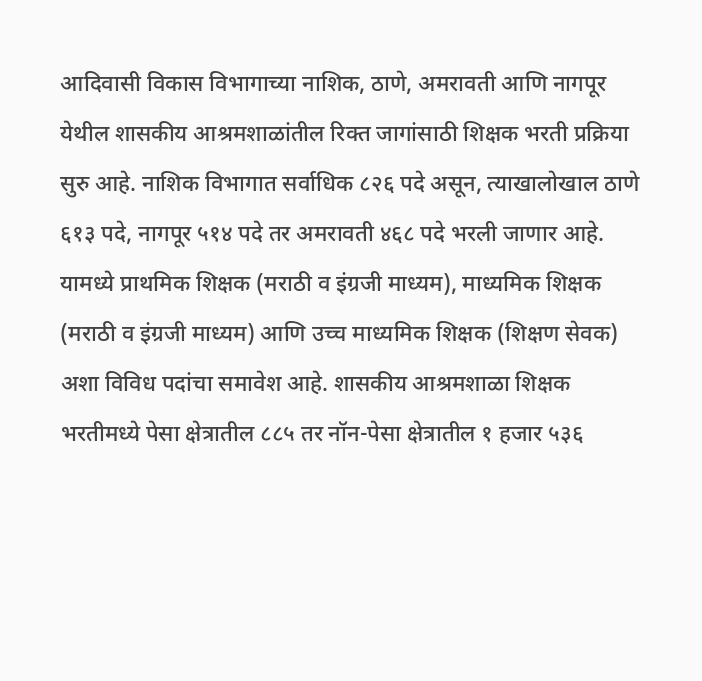आदिवासी विकास विभागाच्या नाशिक, ठाणे, अमरावती आणि नागपूर येथील शासकीय आश्रमशाळांतील रिक्त जागांसाठी शिक्षक भरती प्रक्रिया सुरु आहे. नाशिक विभागात सर्वाधिक ८२६ पदे असून, त्याखालोखाल ठाणे ६१३ पदे, नागपूर ५१४ पदे तर अमरावती ४६८ पदे भरली जाणार आहे. यामध्ये प्राथमिक शिक्षक (मराठी व इंग्रजी माध्यम), माध्यमिक शिक्षक (मराठी व इंग्रजी माध्यम) आणि उच्च माध्यमिक शिक्षक (शिक्षण सेवक) अशा विविध पदांचा समावेश आहे. शासकीय आश्रमशाळा शिक्षक भरतीमध्ये पेसा क्षेत्रातील ८८५ तर नॉन-पेसा क्षेत्रातील १ हजार ५३६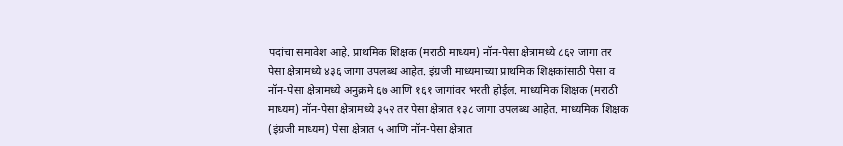पदांचा समावेश आहे. प्राथमिक शिक्षक (मराठी माध्यम) नॉन-पेसा क्षेत्रामध्ये ८६२ जागा तर पेसा क्षेत्रामध्ये ४३६ जागा उपलब्ध आहेत. इंग्रजी माध्यमाच्या प्राथमिक शिक्षकांसाठी पेसा व नॉन-पेसा क्षेत्रामध्ये अनुक्रमे ६७ आणि १६१ जागांवर भरती होईल. माध्यमिक शिक्षक (मराठी माध्यम) नॉन-पेसा क्षेत्रामध्ये ३५२ तर पेसा क्षेत्रात १३८ जागा उपलब्ध आहेत. माध्यमिक शिक्षक (इंग्रजी माध्यम) पेसा क्षेत्रात ५ आणि नॉन-पेसा क्षेत्रात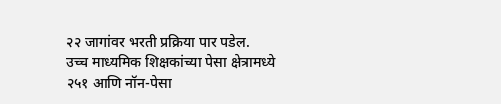२२ जागांवर भरती प्रक्रिया पार पडेल.
उच्च माध्यमिक शिक्षकांच्या पेसा क्षेत्रामध्ये २५१ आणि नॉन-पेसा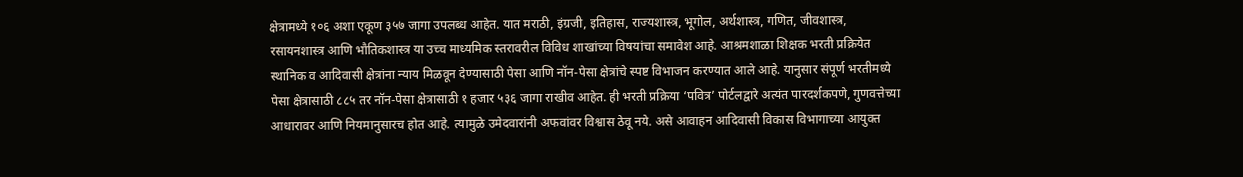क्षेत्रामध्ये १०६ अशा एकूण ३५७ जागा उपलब्ध आहेत. यात मराठी, इंग्रजी, इतिहास, राज्यशास्त्र, भूगोल, अर्थशास्त्र, गणित, जीवशास्त्र, रसायनशास्त्र आणि भौतिकशास्त्र या उच्च माध्यमिक स्तरावरील विविध शाखांच्या विषयांचा समावेश आहे. आश्रमशाळा शिक्षक भरती प्रक्रियेत स्थानिक व आदिवासी क्षेत्रांना न्याय मिळवून देण्यासाठी पेसा आणि नॉन-पेसा क्षेत्रांचे स्पष्ट विभाजन करण्यात आले आहे. यानुसार संपूर्ण भरतीमध्ये पेसा क्षेत्रासाठी ८८५ तर नॉन-पेसा क्षेत्रासाठी १ हजार ५३६ जागा राखीव आहेत. ही भरती प्रक्रिया ‘पवित्र’ पोर्टलद्वारे अत्यंत पारदर्शकपणे, गुणवत्तेच्या आधारावर आणि नियमानुसारच होत आहे. त्यामुळे उमेदवारांनी अफवांवर विश्वास ठेवू नये. असे आवाहन आदिवासी विकास विभागाच्या आयुक्त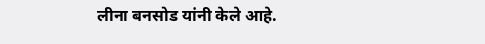लीना बनसोड यांनी केले आहे.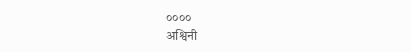००००
अश्विनी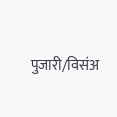पुजारी/विसंअ